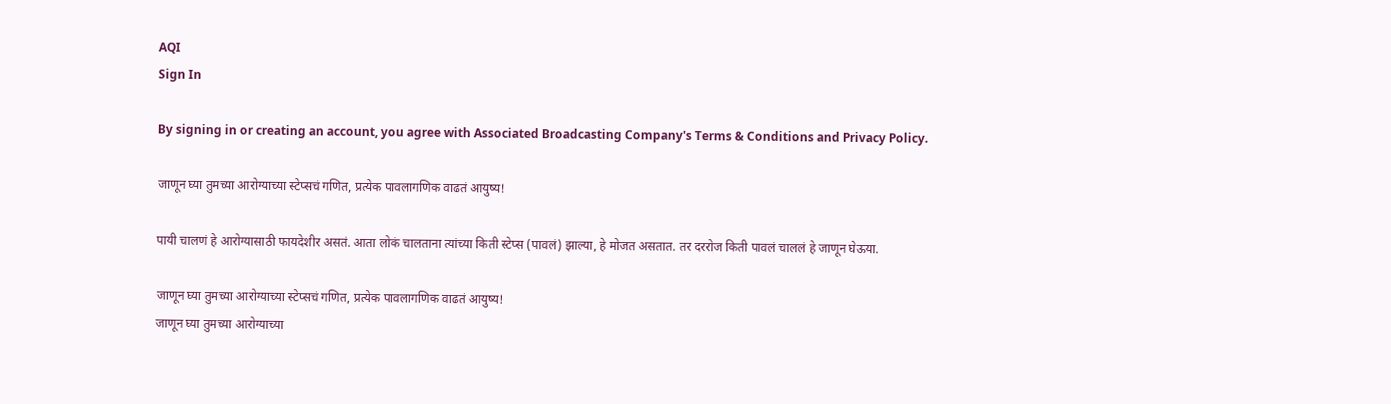AQI
Sign In

By signing in or creating an account, you agree with Associated Broadcasting Company's Terms & Conditions and Privacy Policy.

जाणून घ्या तुमच्या आरोग्याच्या स्टेप्सचं गणित, प्रत्येक पावलागणिक वाढतं आयुष्य!

पायी चालणं हे आरोग्यासाठी फायदेशीर असतं. आता लोकं चालताना त्यांच्या किती स्टेप्स (पावलं) झाल्या, हे मोजत असतात. तर दररोज किती पावलं चाललं हे जाणून घेऊया.

जाणून घ्या तुमच्या आरोग्याच्या स्टेप्सचं गणित, प्रत्येक पावलागणिक वाढतं आयुष्य!
जाणून घ्या तुमच्या आरोग्याच्या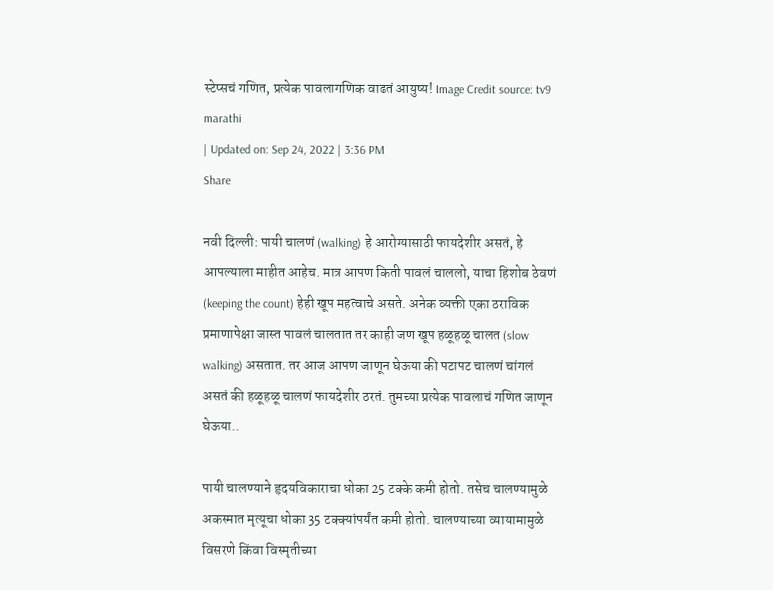स्टेप्सचं गणित, प्रत्येक पावलागणिक वाढतं आयुष्य! Image Credit source: tv9 marathi
| Updated on: Sep 24, 2022 | 3:36 PM
Share

नवी दिल्ली: पायी चालणं (walking) हे आरोग्यासाठी फायदेशीर असतं, हे आपल्याला माहीत आहेच. मात्र आपण किती पावलं चाललो, याचा हिशोब ठेवणं (keeping the count) हेही खूप महत्वाचे असते. अनेक व्यक्ती एका ठराविक प्रमाणापेक्षा जास्त पावलं चालतात तर काही जण खूप हळूहळू चालत (slow walking) असतात. तर आज आपण जाणून घेऊया की पटापट चालणं चांगलं असतं की हळूहळू चालणं फायदेशीर ठरतं. तुमच्या प्रत्येक पावलाचं गणित जाणून घेऊया..

पायी चालण्याने हृदयविकाराचा धोका 25 टक्के कमी होतो. तसेच चालण्यामुळे अकस्मात मृत्यूचा धोका 35 टक्क्यांपर्यंत कमी होतो. चालण्याच्या व्यायामामुळे विसरणे किंवा विस्मृतीच्या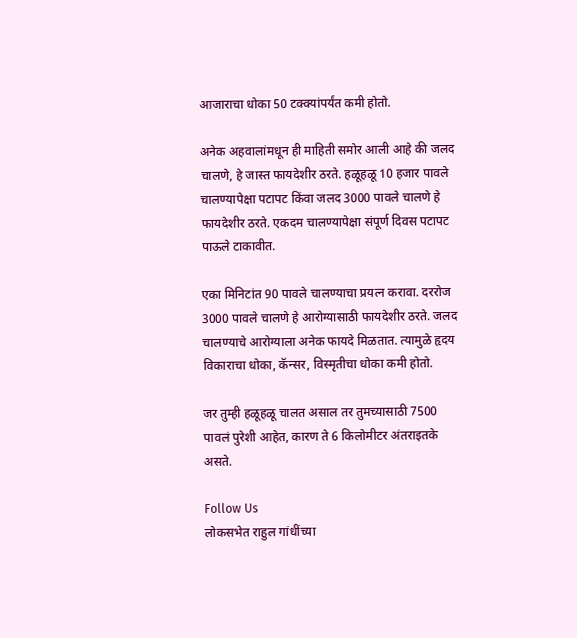आजाराचा धोका 50 टक्क्यांपर्यंत कमी होतो.

अनेक अहवालांमधून ही माहिती समोर आली आहे की जलद चालणे, हे जास्त फायदेशीर ठरते. हळूहळू 10 हजार पावले चालण्यापेक्षा पटापट किंवा जलद 3000 पावले चालणे हे फायदेशीर ठरते. एकदम चालण्यापेक्षा संपूर्ण दिवस पटापट पाऊले टाकावीत.

एका मिनिटांत 90 पावले चालण्याचा प्रयत्न करावा. दररोज 3000 पावले चालणे हे आरोग्यासाठी फायदेशीर ठरते. जलद चालण्याचे आरोग्याला अनेक फायदे मिळतात. त्यामुळे हृदय विकाराचा धोका, कॅन्सर, विस्मृतीचा धोका कमी होतो.

जर तुम्ही हळूहळू चालत असाल तर तुमच्यासाठी 7500 पावलं पुरेशी आहेत, कारण ते 6 किलोमीटर अंतराइतके असते.

Follow Us
लोकसभेत राहुल गांधींच्या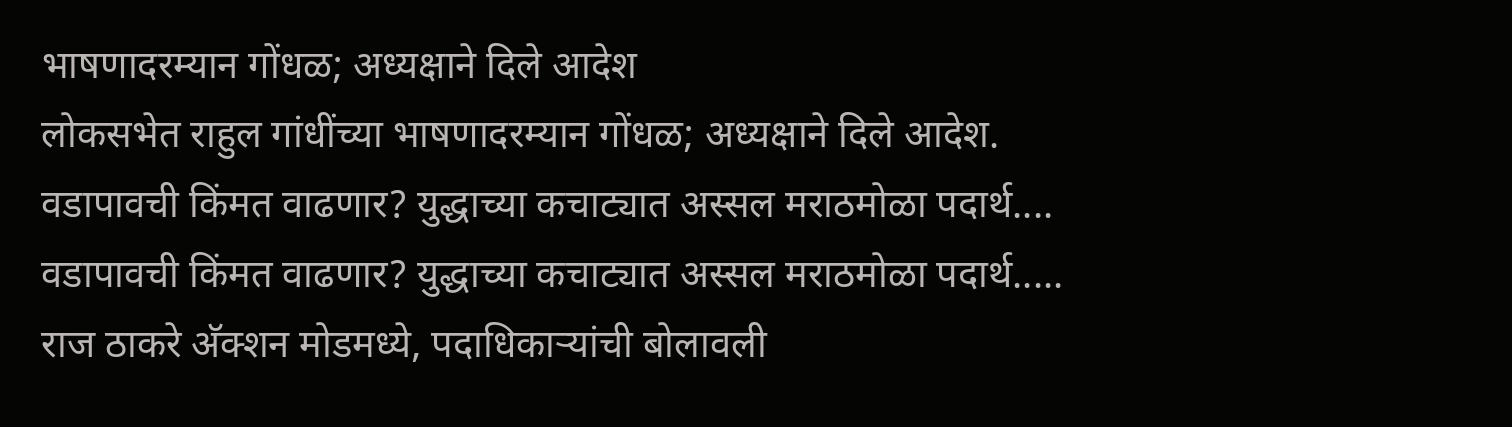भाषणादरम्यान गोंधळ; अध्यक्षाने दिले आदेश
लोकसभेत राहुल गांधींच्या भाषणादरम्यान गोंधळ; अध्यक्षाने दिले आदेश.
वडापावची किंमत वाढणार? युद्धाच्या कचाट्यात अस्सल मराठमोळा पदार्थ....
वडापावची किंमत वाढणार? युद्धाच्या कचाट्यात अस्सल मराठमोळा पदार्थ.....
राज ठाकरे अ‍ॅक्शन मोडमध्ये, पदाधिकाऱ्यांची बोलावली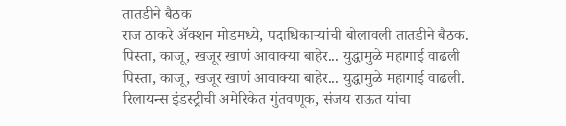तातडीने बैठक
राज ठाकरे अ‍ॅक्शन मोडमध्ये, पदाधिकाऱ्यांची बोलावली तातडीने बैठक.
पिस्ता, काजू, खजूर खाणं आवाक्या बाहेर... युद्धामुळे महागाई वाढली
पिस्ता, काजू, खजूर खाणं आवाक्या बाहेर... युद्धामुळे महागाई वाढली.
रिलायन्स इंडस्ट्रीची अमेरिकेत गुंतवणूक, संजय राऊत यांचा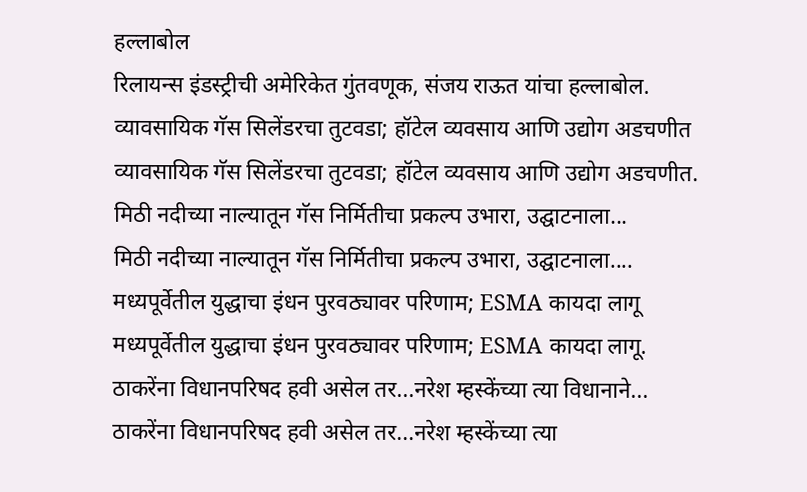हल्लाबोल
रिलायन्स इंडस्ट्रीची अमेरिकेत गुंतवणूक, संजय राऊत यांचा हल्लाबोल.
व्यावसायिक गॅस सिलेंडरचा तुटवडा; हॉटेल व्यवसाय आणि उद्योग अडचणीत
व्यावसायिक गॅस सिलेंडरचा तुटवडा; हॉटेल व्यवसाय आणि उद्योग अडचणीत.
मिठी नदीच्या नाल्यातून गॅस निर्मितीचा प्रकल्प उभारा, उद्घाटनाला...
मिठी नदीच्या नाल्यातून गॅस निर्मितीचा प्रकल्प उभारा, उद्घाटनाला....
मध्यपूर्वेतील युद्धाचा इंधन पुरवठ्यावर परिणाम; ESMA कायदा लागू
मध्यपूर्वेतील युद्धाचा इंधन पुरवठ्यावर परिणाम; ESMA कायदा लागू.
ठाकरेंना विधानपरिषद हवी असेल तर...नरेश म्हस्केंच्या त्या विधानाने...
ठाकरेंना विधानपरिषद हवी असेल तर...नरेश म्हस्केंच्या त्या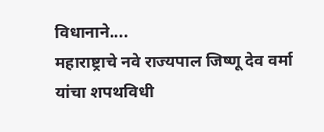विधानाने....
महाराष्ट्राचे नवे राज्यपाल जिष्णू देव वर्मा यांचा शपथविधी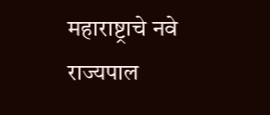महाराष्ट्राचे नवे राज्यपाल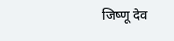जिष्णू देव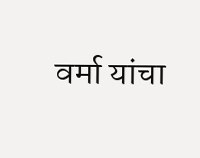वर्मा यांचा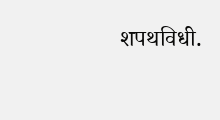शपथविधी.